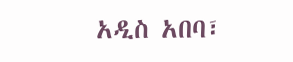አዲስ አበባ፣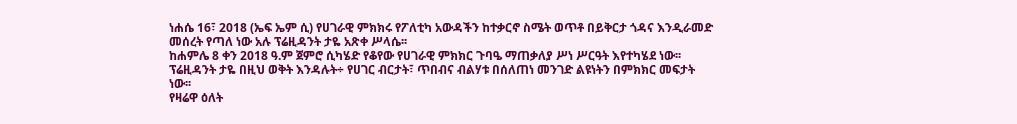ነሐሴ 16፣ 2018 (ኤፍ ኤም ሲ) የሀገራዊ ምክክሩ የፖለቲካ አውዳችን ከተቃርኖ ስሜት ወጥቶ በይቅርታ ጎዳና እንዲራመድ መሰረት የጣለ ነው አሉ ፕሬዚዳንት ታዬ አጽቀ ሥላሴ፡፡
ከሐምሌ 8 ቀን 2018 ዓ.ም ጀምሮ ሲካሄድ የቆየው የሀገራዊ ምክክር ጉባዔ ማጠቃለያ ሥነ ሥርዓት እየተካሄደ ነው፡፡
ፕሬዚዳንት ታዬ በዚህ ወቅት እንዳሉት÷ የሀገር ብርታት፣ ጥበብና ብልሃቱ በሰለጠነ መንገድ ልዩነትን በምክክር መፍታት ነው፡፡
የዛሬዋ ዕለት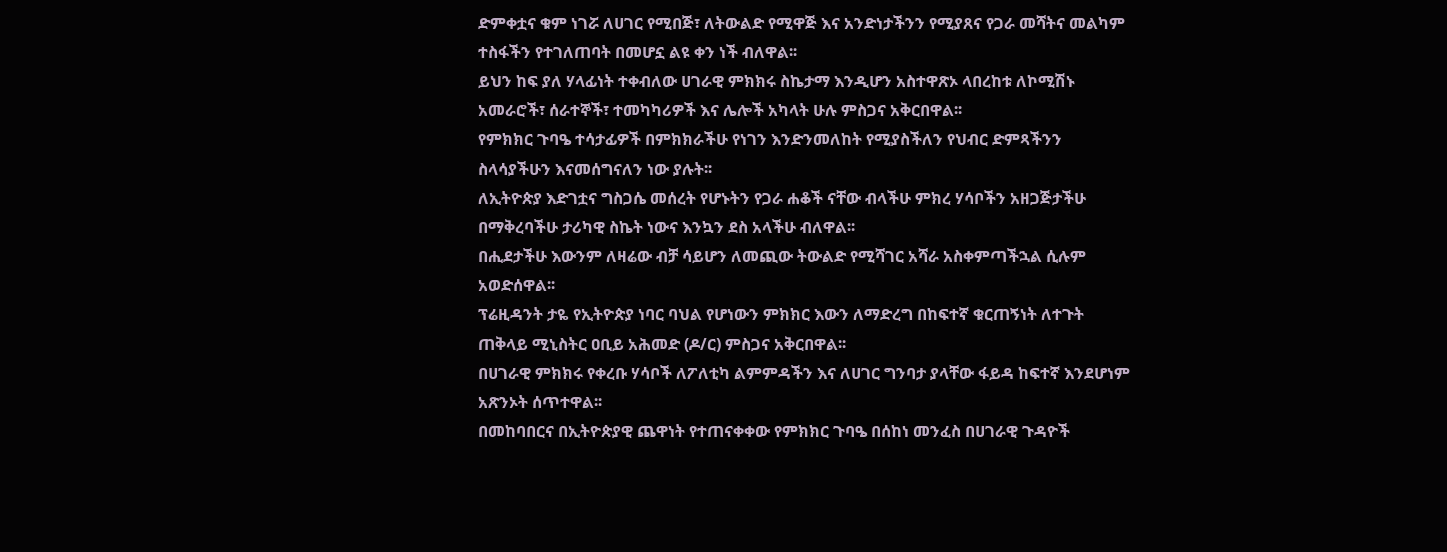ድምቀቷና ቁም ነገሯ ለሀገር የሚበጅ፣ ለትውልድ የሚዋጅ እና አንድነታችንን የሚያጸና የጋራ መሻትና መልካም ተስፋችን የተገለጠባት በመሆኗ ልዩ ቀን ነች ብለዋል፡፡
ይህን ከፍ ያለ ሃላፊነት ተቀብለው ሀገራዊ ምክክሩ ስኬታማ እንዲሆን አስተዋጽኦ ላበረከቱ ለኮሚሽኑ አመራሮች፣ ሰራተኞች፣ ተመካካሪዎች እና ሌሎች አካላት ሁሉ ምስጋና አቅርበዋል፡፡
የምክክር ጉባዔ ተሳታፊዎች በምክክራችሁ የነገን እንድንመለከት የሚያስችለን የህብር ድምጻችንን ስላሳያችሁን እናመሰግናለን ነው ያሉት፡፡
ለኢትዮጵያ እድገቷና ግስጋሴ መሰረት የሆኑትን የጋራ ሐቆች ናቸው ብላችሁ ምክረ ሃሳቦችን አዘጋጅታችሁ በማቅረባችሁ ታሪካዊ ስኬት ነውና እንኳን ደስ አላችሁ ብለዋል፡፡
በሒደታችሁ እውንም ለዛሬው ብቻ ሳይሆን ለመጪው ትውልድ የሚሻገር አሻራ አስቀምጣችኋል ሲሉም አወድሰዋል፡፡
ፕሬዚዳንት ታዬ የኢትዮጵያ ነባር ባህል የሆነውን ምክክር እውን ለማድረግ በከፍተኛ ቁርጠኝነት ለተጉት ጠቅላይ ሚኒስትር ዐቢይ አሕመድ (ዶ/ር) ምስጋና አቅርበዋል፡፡
በሀገራዊ ምክክሩ የቀረቡ ሃሳቦች ለፖለቲካ ልምምዳችን እና ለሀገር ግንባታ ያላቸው ፋይዳ ከፍተኛ እንደሆነም አጽንኦት ሰጥተዋል፡፡
በመከባበርና በኢትዮጵያዊ ጨዋነት የተጠናቀቀው የምክክር ጉባዔ በሰከነ መንፈስ በሀገራዊ ጉዳዮች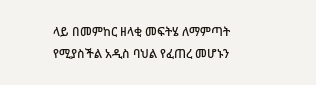ላይ በመምከር ዘላቂ መፍትሄ ለማምጣት የሚያስችል አዲስ ባህል የፈጠረ መሆኑን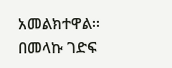አመልክተዋል፡፡
በመላኩ ገድፍ